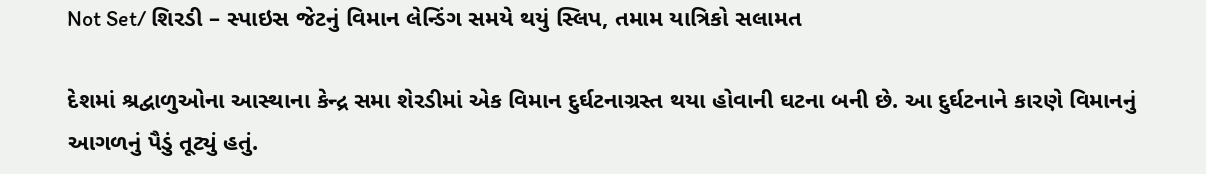Not Set/ શિરડી – સ્પાઇસ જેટનું વિમાન લેન્ડિંગ સમયે થયું સ્લિપ, તમામ યાત્રિકો સલામત

દેશમાં શ્રદ્વાળુઓના આસ્થાના કેન્દ્ર સમા શેરડીમાં એક વિમાન દુર્ઘટનાગ્રસ્ત થયા હોવાની ઘટના બની છે. આ દુર્ઘટનાને કારણે વિમાનનું આગળનું પૈડું તૂટ્યું હતું.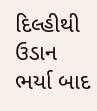દિલ્હીથી ઉડાન ભર્યા બાદ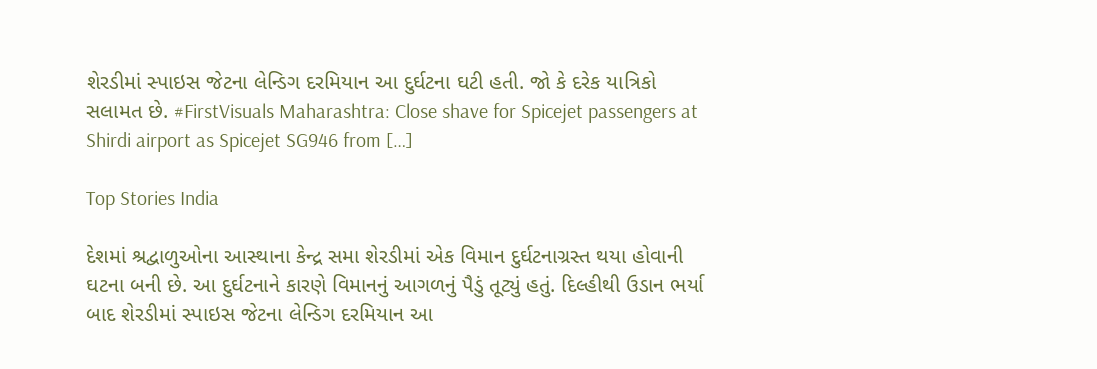શેરડીમાં સ્પાઇસ જેટના લેન્ડિગ દરમિયાન આ દુર્ઘટના ઘટી હતી. જો કે દરેક યાત્રિકો સલામત છે. #FirstVisuals Maharashtra: Close shave for Spicejet passengers at Shirdi airport as Spicejet SG946 from […]

Top Stories India

દેશમાં શ્રદ્વાળુઓના આસ્થાના કેન્દ્ર સમા શેરડીમાં એક વિમાન દુર્ઘટનાગ્રસ્ત થયા હોવાની ઘટના બની છે. આ દુર્ઘટનાને કારણે વિમાનનું આગળનું પૈડું તૂટ્યું હતું. દિલ્હીથી ઉડાન ભર્યા બાદ શેરડીમાં સ્પાઇસ જેટના લેન્ડિગ દરમિયાન આ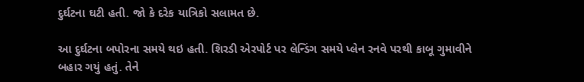દુર્ઘટના ઘટી હતી. જો કે દરેક યાત્રિકો સલામત છે.

આ દુર્ઘટના બપોરના સમયે થઇ હતી. શિરડી એરપોર્ટ પર લેન્ડિંગ સમયે પ્લેન રનવે પરથી કાબૂ ગુમાવીને બહાર ગયું હતું. તેને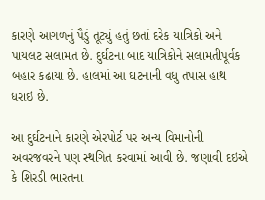કારણે આગળનું પૈડું તૂટ્યું હતું છતાં દરેક યાત્રિકો અને પાયલટ સલામત છે. દુર્ઘટના બાદ યાત્રિકોને સલામતીપૂર્વક બહાર કઢાયા છે. હાલમાં આ ઘટનાની વધુ તપાસ હાથ ધરાઇ છે.

આ દુર્ઘટનાને કારણે એરપોર્ટ પર અન્ય વિમાનોની અવરજવરને પણ સ્થગિત કરવામાં આવી છે. જણાવી દઇએ કે શિરડી ભારતના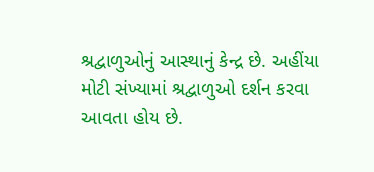શ્રદ્વાળુઓનું આસ્થાનું કેન્દ્ર છે. અહીંયા મોટી સંખ્યામાં શ્રદ્વાળુઓ દર્શન કરવા આવતા હોય છે.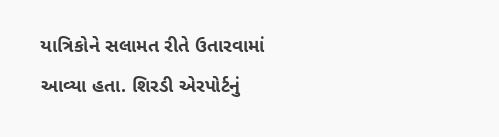યાત્રિકોને સલામત રીતે ઉતારવામાં આવ્યા હતા. શિરડી એરપોર્ટનું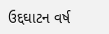ઉદ્દઘાટન વર્ષ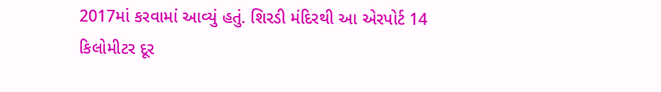2017માં કરવામાં આવ્યું હતું. શિરડી મંદિરથી આ એરપોર્ટ 14 કિલોમીટર દૂર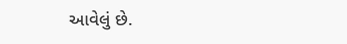આવેલું છે.